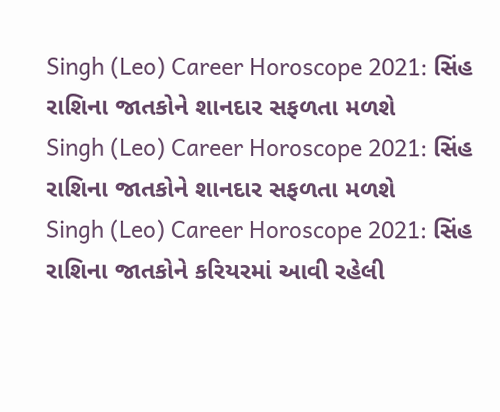Singh (Leo) Career Horoscope 2021: સિંહ રાશિના જાતકોને શાનદાર સફળતા મળશે
Singh (Leo) Career Horoscope 2021: સિંહ રાશિના જાતકોને શાનદાર સફળતા મળશે
Singh (Leo) Career Horoscope 2021: સિંહ રાશિના જાતકોને કરિયરમાં આવી રહેલી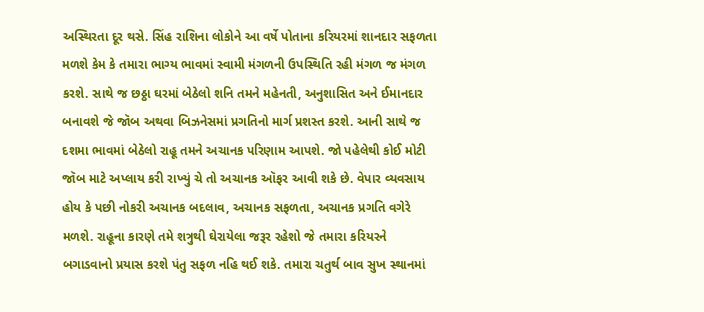અસ્થિરતા દૂર થસે. સિંહ રાશિના લોકોને આ વર્ષે પોતાના કરિયરમાં શાનદાર સફળતા મળશે કેમ કે તમારા ભાગ્ય ભાવમાં સ્વામી મંગળની ઉપસ્થિતિ રહી મંગળ જ મંગળ કરશે. સાથે જ છઠ્ઠા ઘરમાં બેઠેલો શનિ તમને મહેનતી, અનુશાસિત અને ઈમાનદાર બનાવશે જે જૉબ અથવા બિઝનેસમાં પ્રગતિનો માર્ગ પ્રશસ્ત કરશે. આની સાથે જ દશમા ભાવમાં બેઠેલો રાહૂ તમને અચાનક પરિણામ આપશે. જો પહેલેથી કોઈ મોટી જૉબ માટે અપ્લાય કરી રાખ્યું ચે તો અચાનક ઑફર આવી શકે છે. વેપાર વ્યવસાય હોય કે પછી નોકરી અચાનક બદલાવ, અચાનક સફળતા, અચાનક પ્રગતિ વગેરે મળશે. રાહૂના કારણે તમે શત્રુથી ઘેરાયેલા જરૂર રહેશો જે તમારા કરિયરને બગાડવાનો પ્રયાસ કરશે પંતુ સફળ નહિ થઈ શકે. તમારા ચતુર્થ બાવ સુખ સ્થાનમાં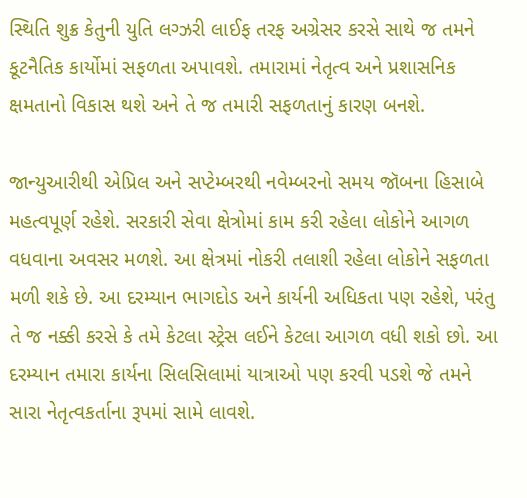સ્થિતિ શુક્ર કેતુની યુતિ લગ્ઝરી લાઈફ તરફ અગ્રેસર કરસે સાથે જ તમને કૂટનૈતિક કાર્યોમાં સફળતા અપાવશે. તમારામાં નેતૃત્વ અને પ્રશાસનિક ક્ષમતાનો વિકાસ થશે અને તે જ તમારી સફળતાનું કારણ બનશે.

જાન્યુઆરીથી એપ્રિલ અને સપ્ટેમ્બરથી નવેમ્બરનો સમય જૉબના હિસાબે મહત્વપૂર્ણ રહેશે. સરકારી સેવા ક્ષેત્રોમાં કામ કરી રહેલા લોકોને આગળ વધવાના અવસર મળશે. આ ક્ષેત્રમાં નોકરી તલાશી રહેલા લોકોને સફળતા મળી શકે છે. આ દરમ્યાન ભાગદોડ અને કાર્યની અધિકતા પણ રહેશે, પરંતુ તે જ નક્કી કરસે કે તમે કેટલા સ્ટ્રેસ લઈને કેટલા આગળ વધી શકો છો. આ દરમ્યાન તમારા કાર્યના સિલસિલામાં યાત્રાઓ પણ કરવી પડશે જે તમને સારા નેતૃત્વકર્તાના રૂપમાં સામે લાવશે.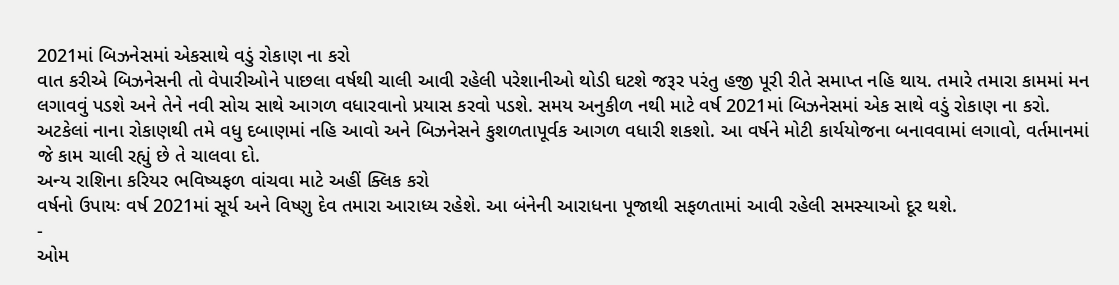2021માં બિઝનેસમાં એકસાથે વડું રોકાણ ના કરો
વાત કરીએ બિઝનેસની તો વેપારીઓને પાછલા વર્ષથી ચાલી આવી રહેલી પરેશાનીઓ થોડી ઘટશે જરૂર પરંતુ હજી પૂરી રીતે સમાપ્ત નહિ થાય. તમારે તમારા કામમાં મન લગાવવું પડશે અને તેને નવી સોચ સાથે આગળ વધારવાનો પ્રયાસ કરવો પડશે. સમય અનુકીળ નથી માટે વર્ષ 2021માં બિઝનેસમાં એક સાથે વડું રોકાણ ના કરો. અટકેલાં નાના રોકાણથી તમે વધુ દબાણમાં નહિ આવો અને બિઝનેસને કુશળતાપૂર્વક આગળ વધારી શકશો. આ વર્ષને મોટી કાર્યયોજના બનાવવામાં લગાવો, વર્તમાનમાં જે કામ ચાલી રહ્યું છે તે ચાલવા દો.
અન્ય રાશિના કરિયર ભવિષ્યફળ વાંચવા માટે અહીં ક્લિક કરો
વર્ષનો ઉપાયઃ વર્ષ 2021માં સૂર્ય અને વિષ્ણુ દેવ તમારા આરાધ્ય રહેશે. આ બંનેની આરાધના પૂજાથી સફળતામાં આવી રહેલી સમસ્યાઓ દૂર થશે.
-
ઓમ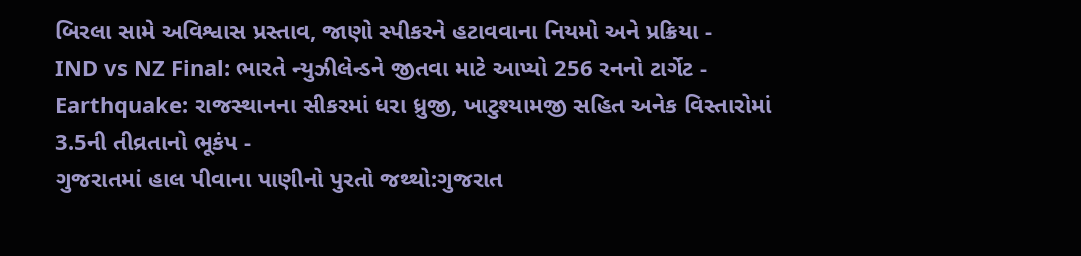બિરલા સામે અવિશ્વાસ પ્રસ્તાવ, જાણો સ્પીકરને હટાવવાના નિયમો અને પ્રક્રિયા -
IND vs NZ Final: ભારતે ન્યુઝીલેન્ડને જીતવા માટે આપ્યો 256 રનનો ટાર્ગેટ -
Earthquake: રાજસ્થાનના સીકરમાં ધરા ધ્રુજી, ખાટુશ્યામજી સહિત અનેક વિસ્તારોમાં 3.5ની તીવ્રતાનો ભૂકંપ -
ગુજરાતમાં હાલ પીવાના પાણીનો પુરતો જથ્થો:ગુજરાત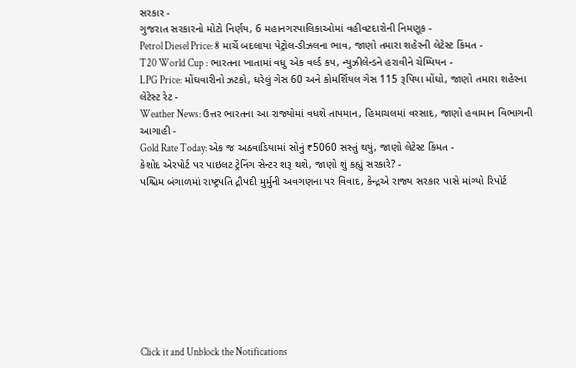સરકાર -
ગુજરાત સરકારનો મોટો નિર્ણય, 6 મહાનગરપાલિકાઓમાં વહીવટદારોની નિમણૂક -
Petrol Diesel Price: 8 માર્ચે બદલાયા પેટ્રોલ-ડીઝલના ભાવ, જાણો તમારા શહેરની લેટેસ્ટ કિંમત -
T20 World Cup : ભારતના ખાતામાં વધુ એક વર્લ્ડ કપ, ન્યુઝીલેન્ડને હરાવીને ચેમ્પિયન -
LPG Price: મોંઘવારીનો ઝટકો, ઘરેલું ગેસ 60 અને કોમર્શિયલ ગેસ 115 રૂપિયા મોંઘો, જાણો તમારા શહેરના લેટેસ્ટ રેટ -
Weather News: ઉત્તર ભારતના આ રાજ્યોમાં વધશે તાપમાન, હિમાચલમાં વરસાદ, જાણો હવામાન વિભાગની આગાહી -
Gold Rate Today: એક જ અઠવાડિયામાં સોનું ₹5060 સસ્તું થયું, જાણો લેટેસ્ટ કિંમત -
કેશોદ એરપોર્ટ પર પાઇલટ ટ્રેનિંગ સેન્ટર શરૂ થશે, જાણો શું કહ્યું સરકારે? -
પશ્ચિમ બંગાળમાં રાષ્ટ્રપતિ દ્રૌપદી મુર્મુની અવગણના પર વિવાદ, કેન્દ્રએ રાજ્ય સરકાર પાસે માંગ્યો રિપોર્ટ









Click it and Unblock the Notifications